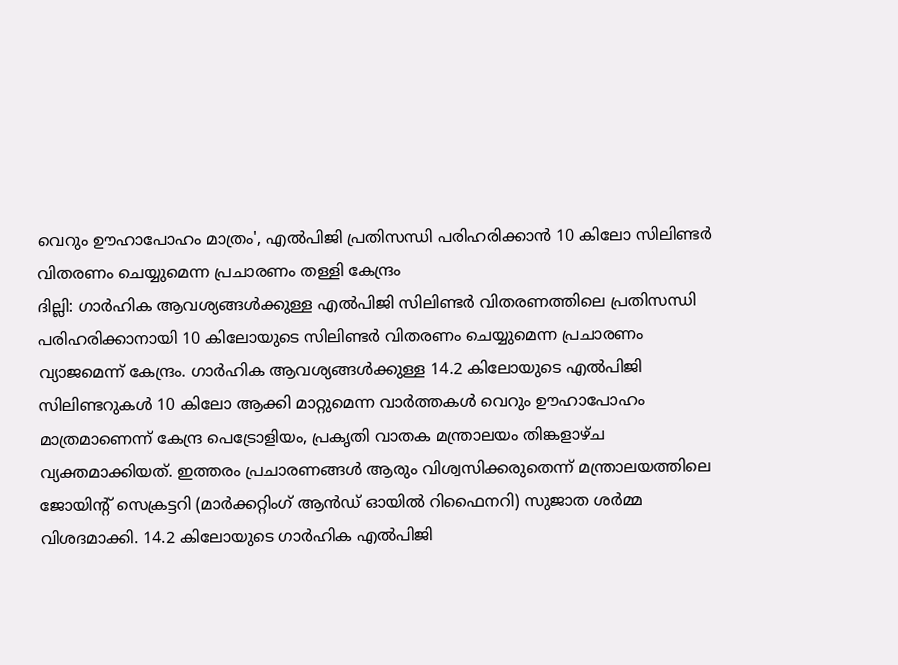വെറും ഊഹാപോഹം മാത്രം', എൽപിജി പ്രതിസന്ധി പരിഹരിക്കാൻ 10 കിലോ സിലിണ്ടർ വിതരണം ചെയ്യുമെന്ന പ്രചാരണം തള്ളി കേന്ദ്രം
ദില്ലി: ഗാർഹിക ആവശ്യങ്ങൾക്കുള്ള എൽപിജി സിലിണ്ടർ വിതരണത്തിലെ പ്രതിസന്ധി പരിഹരിക്കാനായി 10 കിലോയുടെ സിലിണ്ടർ വിതരണം ചെയ്യുമെന്ന പ്രചാരണം വ്യാജമെന്ന് കേന്ദ്രം. ഗാർഹിക ആവശ്യങ്ങൾക്കുള്ള 14.2 കിലോയുടെ എൽപിജി സിലിണ്ടറുകൾ 10 കിലോ ആക്കി മാറ്റുമെന്ന വാർത്തകൾ വെറും ഊഹാപോഹം മാത്രമാണെന്ന് കേന്ദ്ര പെട്രോളിയം, പ്രകൃതി വാതക മന്ത്രാലയം തിങ്കളാഴ്ച വ്യക്തമാക്കിയത്. ഇത്തരം പ്രചാരണങ്ങൾ ആരും വിശ്വസിക്കരുതെന്ന് മന്ത്രാലയത്തിലെ ജോയിന്റ് സെക്രട്ടറി (മാർക്കറ്റിംഗ് ആൻഡ് ഓയിൽ റിഫൈനറി) സുജാത ശർമ്മ വിശദമാക്കി. 14.2 കിലോയുടെ ഗാർഹിക എൽപിജി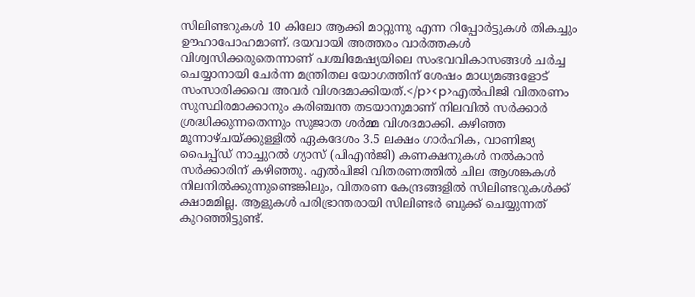സിലിണ്ടറുകൾ 10 കിലോ ആക്കി മാറ്റുന്നു എന്ന റിപ്പോർട്ടുകൾ തികച്ചും ഊഹാപോഹമാണ്. ദയവായി അത്തരം വാർത്തകൾ വിശ്വസിക്കരുതെന്നാണ് പശ്ചിമേഷ്യയിലെ സംഭവവികാസങ്ങൾ ചർച്ച ചെയ്യാനായി ചേർന്ന മന്ത്രിതല യോഗത്തിന് ശേഷം മാധ്യമങ്ങളോട് സംസാരിക്കവെ അവർ വിശദമാക്കിയത്.</p><p>എൽപിജി വിതരണം സുസ്ഥിരമാക്കാനും കരിഞ്ചന്ത തടയാനുമാണ് നിലവിൽ സർക്കാർ ശ്രദ്ധിക്കുന്നതെന്നും സുജാത ശർമ്മ വിശദമാക്കി. കഴിഞ്ഞ മൂന്നാഴ്ചയ്ക്കുള്ളിൽ ഏകദേശം 3.5 ലക്ഷം ഗാർഹിക, വാണിജ്യ പൈപ്പ്ഡ് നാച്ചുറൽ ഗ്യാസ് (പിഎൻജി) കണക്ഷനുകൾ നൽകാൻ സർക്കാരിന് കഴിഞ്ഞു. എൽപിജി വിതരണത്തിൽ ചില ആശങ്കകൾ നിലനിൽക്കുന്നുണ്ടെങ്കിലും, വിതരണ കേന്ദ്രങ്ങളിൽ സിലിണ്ടറുകൾക്ക് ക്ഷാമമില്ല. ആളുകൾ പരിഭ്രാന്തരായി സിലിണ്ടർ ബുക്ക് ചെയ്യുന്നത് കുറഞ്ഞിട്ടുണ്ട്.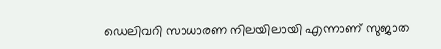ഡെലിവറി സാധാരണ നിലയിലായി എന്നാണ് സുജാത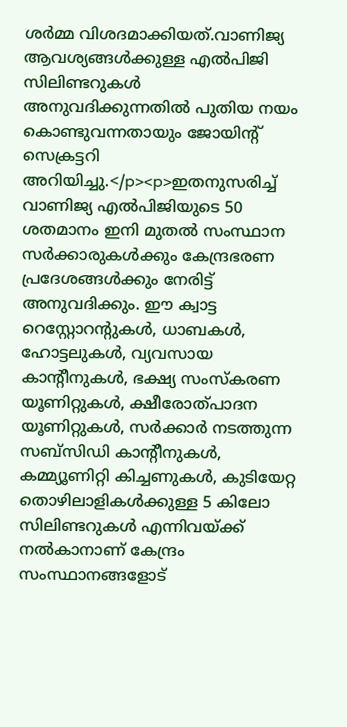ശർമ്മ വിശദമാക്കിയത്.വാണിജ്യ ആവശ്യങ്ങൾക്കുള്ള എൽപിജി സിലിണ്ടറുകൾ അനുവദിക്കുന്നതിൽ പുതിയ നയം കൊണ്ടുവന്നതായും ജോയിന്റ് സെക്രട്ടറി അറിയിച്ചു.</p><p>ഇതനുസരിച്ച് വാണിജ്യ എൽപിജിയുടെ 50 ശതമാനം ഇനി മുതൽ സംസ്ഥാന സർക്കാരുകൾക്കും കേന്ദ്രഭരണ പ്രദേശങ്ങൾക്കും നേരിട്ട് അനുവദിക്കും. ഈ ക്വാട്ട റെസ്റ്റോറന്റുകൾ, ധാബകൾ, ഹോട്ടലുകൾ, വ്യവസായ കാന്റീനുകൾ, ഭക്ഷ്യ സംസ്കരണ യൂണിറ്റുകൾ, ക്ഷീരോത്പാദന യൂണിറ്റുകൾ, സർക്കാർ നടത്തുന്ന സബ്സിഡി കാന്റീനുകൾ, കമ്മ്യൂണിറ്റി കിച്ചണുകൾ, കുടിയേറ്റ തൊഴിലാളികൾക്കുള്ള 5 കിലോ സിലിണ്ടറുകൾ എന്നിവയ്ക്ക് നൽകാനാണ് കേന്ദ്രം സംസ്ഥാനങ്ങളോട്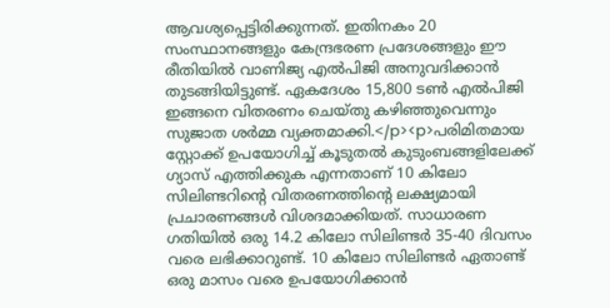ആവശ്യപ്പെട്ടിരിക്കുന്നത്. ഇതിനകം 20 സംസ്ഥാനങ്ങളും കേന്ദ്രഭരണ പ്രദേശങ്ങളും ഈ രീതിയിൽ വാണിജ്യ എൽപിജി അനുവദിക്കാൻ തുടങ്ങിയിട്ടുണ്ട്. ഏകദേശം 15,800 ടൺ എൽപിജി ഇങ്ങനെ വിതരണം ചെയ്തു കഴിഞ്ഞുവെന്നും സുജാത ശർമ്മ വ്യക്തമാക്കി.</p><p>പരിമിതമായ സ്റ്റോക്ക് ഉപയോഗിച്ച് കൂടുതൽ കുടുംബങ്ങളിലേക്ക് ഗ്യാസ് എത്തിക്കുക എന്നതാണ് 10 കിലോ സിലിണ്ടറിന്റെ വിതരണത്തിന്റെ ലക്ഷ്യമായി പ്രചാരണങ്ങൾ വിശദമാക്കിയത്. സാധാരണ ഗതിയിൽ ഒരു 14.2 കിലോ സിലിണ്ടർ 35-40 ദിവസം വരെ ലഭിക്കാറുണ്ട്. 10 കിലോ സിലിണ്ടർ ഏതാണ്ട് ഒരു മാസം വരെ ഉപയോഗിക്കാൻ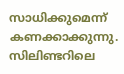സാധിക്കുമെന്ന് കണക്കാക്കുന്നു. സിലിണ്ടറിലെ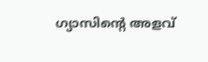ഗ്യാസിന്റെ അളവ്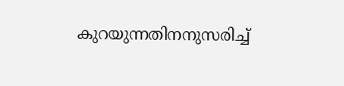കുറയുന്നതിനനുസരിച്ച്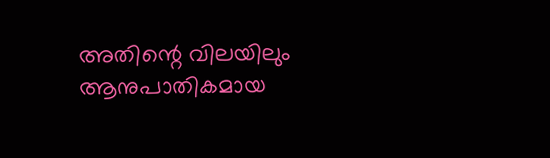അതിന്റെ വിലയിലും ആനുപാതികമായ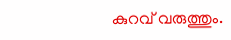കുറവ് വരുത്തും.